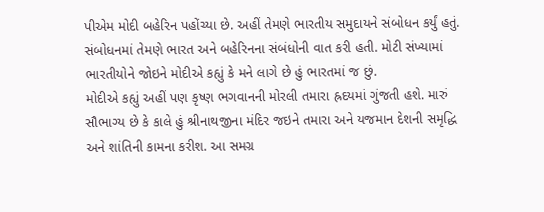પીએમ મોદી બહેરિન પહોંચ્યા છે. અહીં તેમણે ભારતીય સમુદાયને સંબોધન કર્યું હતું. સંબોધનમાં તેમણે ભારત અને બહેરિનના સંબંધોની વાત કરી હતી. મોટી સંખ્યામાં ભારતીયોને જોઇને મોદીએ કહ્યું કે મને લાગે છે હું ભારતમાં જ છું.
મોદીએ કહ્યું અહીં પણ કૃષ્ણ ભગવાનની મોરલી તમારા હ્રદયમાં ગુંજતી હશે. મારું સૌભાગ્ય છે કે કાલે હું શ્રીનાથજીના મંદિર જઇને તમારા અને યજમાન દેશની સમૃદ્ધિ અને શાંતિની કામના કરીશ. આ સમગ્ર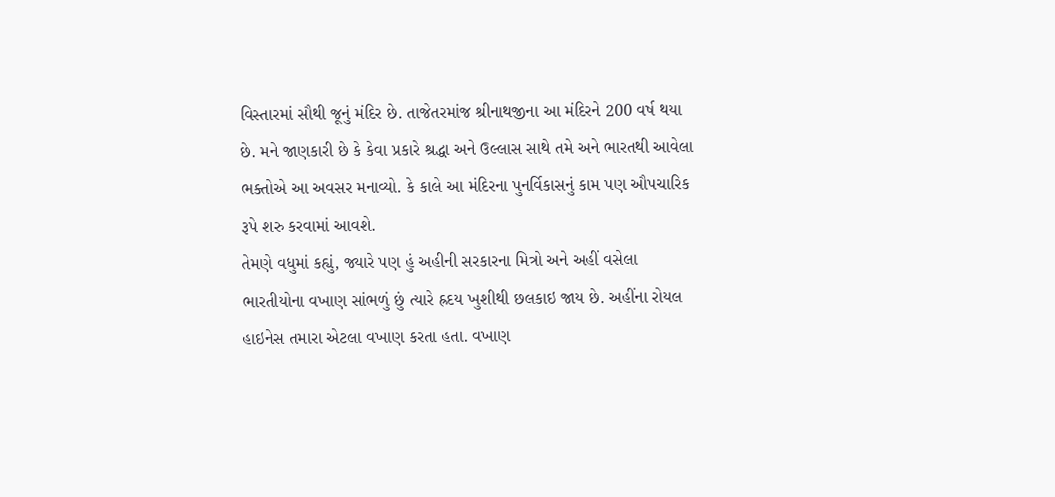વિસ્તારમાં સૌથી જૂનું મંદિર છે. તાજેતરમાંજ શ્રીનાથજીના આ મંદિરને 200 વર્ષ થયા છે. મને જાણકારી છે કે કેવા પ્રકારે શ્રદ્ધા અને ઉલ્લાસ સાથે તમે અને ભારતથી આવેલા ભક્તોએ આ અવસર મનાવ્યો. કે કાલે આ મંદિરના પુનર્વિકાસનું કામ પણ ઔપચારિક રૂપે શરુ કરવામાં આવશે.
તેમણે વધુમાં કહ્યું, જ્યારે પણ હું અહીની સરકારના મિત્રો અને અહીં વસેલા ભારતીયોના વખાણ સાંભળું છું ત્યારે હ્રદય ખુશીથી છલકાઇ જાય છે. અહીંના રોયલ હાઇનેસ તમારા એટલા વખાણ કરતા હતા. વખાણ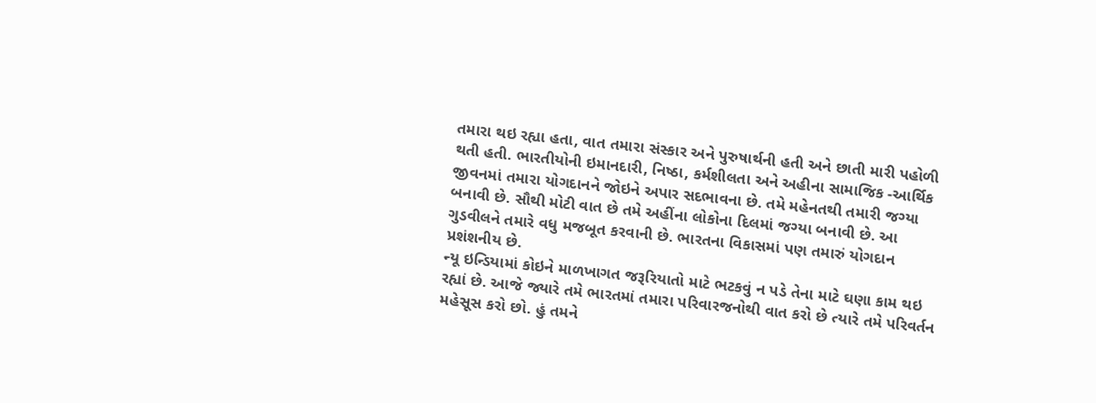તમારા થઇ રહ્યા હતા, વાત તમારા સંસ્કાર અને પુરુષાર્થની હતી અને છાતી મારી પહોળી થતી હતી. ભારતીયોની ઇમાનદારી, નિષ્ઠા, કર્મશીલતા અને અહીના સામાજિક -આર્થિક જીવનમાં તમારા યોગદાનને જોઇને અપાર સદભાવના છે. તમે મહેનતથી તમારી જગ્યા બનાવી છે. સૌથી મોટી વાત છે તમે અહીંના લોકોના દિલમાં જગ્યા બનાવી છે. આ ગુડવીલને તમારે વધુ મજબૂત કરવાની છે. ભારતના વિકાસમાં પણ તમારું યોગદાન પ્રશંશનીય છે.
ન્યૂ ઇન્ડિયામાં કોઇને માળખાગત જરૂરિયાતો માટે ભટકવું ન પડે તેના માટે ઘણા કામ થઇ રહ્યાં છે. આજે જ્યારે તમે ભારતમાં તમારા પરિવારજનોથી વાત કરો છે ત્યારે તમે પરિવર્તન મહેસૂસ કરો છો. હું તમને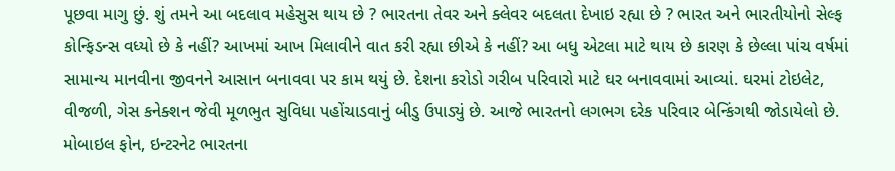પૂછવા માગુ છું. શું તમને આ બદલાવ મહેસુસ થાય છે ? ભારતના તેવર અને ક્લેવર બદલતા દેખાઇ રહ્યા છે ? ભારત અને ભારતીયોનો સેલ્ફ કોન્ફિડન્સ વધ્યો છે કે નહીં? આખમાં આખ મિલાવીને વાત કરી રહ્યા છીએ કે નહીં? આ બધુ એટલા માટે થાય છે કારણ કે છેલ્લા પાંચ વર્ષમાં સામાન્ય માનવીના જીવનને આસાન બનાવવા પર કામ થયું છે. દેશના કરોડો ગરીબ પરિવારો માટે ઘર બનાવવામાં આવ્યાં. ઘરમાં ટોઇલેટ, વીજળી, ગેસ કનેક્શન જેવી મૂળભુત સુવિધા પહોંચાડવાનું બીડુ ઉપાડ્યું છે. આજે ભારતનો લગભગ દરેક પરિવાર બેન્કિંગથી જોડાયેલો છે. મોબાઇલ ફોન, ઇન્ટરનેટ ભારતના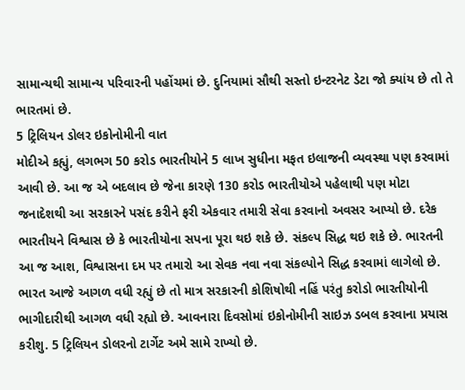સામાન્યથી સામાન્ય પરિવારની પહોંચમાં છે. દુનિયામાં સૌથી સસ્તો ઇન્ટરનેટ ડેટા જો ક્યાંય છે તો તે ભારતમાં છે.
5 ટ્રિલિયન ડોલર ઇકોનોમીની વાત
મોદીએ કહ્યું, લગભગ 50 કરોડ ભારતીયોને 5 લાખ સુધીના મફત ઇલાજની વ્યવસ્થા પણ કરવામાં આવી છે. આ જ એ બદલાવ છે જેના કારણે 130 કરોડ ભારતીયોએ પહેલાથી પણ મોટા જનાદેશથી આ સરકારને પસંદ કરીને ફરી એકવાર તમારી સેવા કરવાનો અવસર આપ્યો છે. દરેક ભારતીયને વિશ્વાસ છે કે ભારતીયોના સપના પૂરા થઇ શકે છે. સંકલ્પ સિદ્ધ થઇ શકે છે. ભારતની આ જ આશ, વિશ્વાસના દમ પર તમારો આ સેવક નવા નવા સંકલ્પોને સિદ્ધ કરવામાં લાગેલો છે. ભારત આજે આગળ વધી રહ્યું છે તો માત્ર સરકારની કોશિષોથી નહિં પરંતુ કરોડો ભારતીયોની ભાગીદારીથી આગળ વધી રહ્યો છે. આવનારા દિવસોમાં ઇકોનોમીની સાઇઝ ડબલ કરવાના પ્રયાસ કરીશુ. 5 ટ્રિલિયન ડોલરનો ટાર્ગેટ અમે સામે રાખ્યો છે.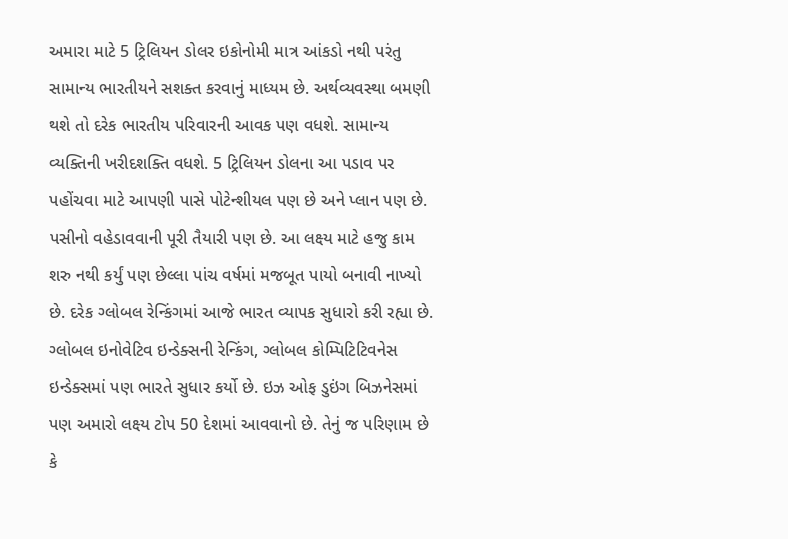અમારા માટે 5 ટ્રિલિયન ડોલર ઇકોનોમી માત્ર આંકડો નથી પરંતુ સામાન્ય ભારતીયને સશક્ત કરવાનું માધ્યમ છે. અર્થવ્યવસ્થા બમણી થશે તો દરેક ભારતીય પરિવારની આવક પણ વધશે. સામાન્ય વ્યક્તિની ખરીદશક્તિ વધશે. 5 ટ્રિલિયન ડોલના આ પડાવ પર પહોંચવા માટે આપણી પાસે પોટેન્શીયલ પણ છે અને પ્લાન પણ છે. પસીનો વહેડાવવાની પૂરી તૈયારી પણ છે. આ લક્ષ્ય માટે હજુ કામ શરુ નથી કર્યું પણ છેલ્લા પાંચ વર્ષમાં મજબૂત પાયો બનાવી નાખ્યો છે. દરેક ગ્લોબલ રેન્કિંગમાં આજે ભારત વ્યાપક સુધારો કરી રહ્યા છે. ગ્લોબલ ઇનોવેટિવ ઇન્ડેક્સની રેન્કિંગ, ગ્લોબલ કોમ્પિટિટિવનેસ ઇન્ડેક્સમાં પણ ભારતે સુધાર કર્યો છે. ઇઝ ઓફ ડુઇંગ બિઝનેસમાં પણ અમારો લક્ષ્ય ટોપ 50 દેશમાં આવવાનો છે. તેનું જ પરિણામ છે કે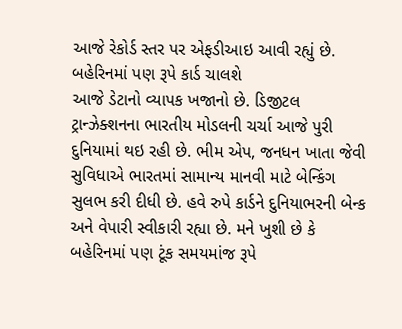આજે રેકોર્ડ સ્તર પર એફડીઆઇ આવી રહ્યું છે.
બહેરિનમાં પણ રૂપે કાર્ડ ચાલશે
આજે ડેટાનો વ્યાપક ખજાનો છે. ડિજીટલ ટ્રાન્ઝેક્શનના ભારતીય મોડલની ચર્ચા આજે પુરી દુનિયામાં થઇ રહી છે. ભીમ એપ, જનધન ખાતા જેવી સુવિધાએ ભારતમાં સામાન્ય માનવી માટે બેન્કિંગ સુલભ કરી દીધી છે. હવે રુપે કાર્ડને દુનિયાભરની બેન્ક અને વેપારી સ્વીકારી રહ્યા છે. મને ખુશી છે કે બહેરિનમાં પણ ટૂંક સમયમાંજ રૂપે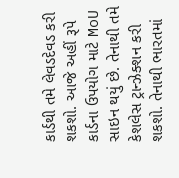કાર્ડથી તમે લેવડદેવડ કરી શકશો. આજે અહીં રૂપે કાર્ડના ઉપયોગ માટે MoU સાઇન થયું છે. તેનાથી તમે કેશલેસ ટ્રાન્ઝેક્શન કરી શકશો. તેનાથી ભારતમાં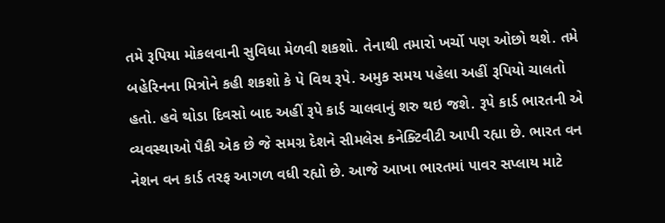તમે રૂપિયા મોકલવાની સુવિધા મેળવી શકશો. તેનાથી તમારો ખર્ચો પણ ઓછો થશે. તમે બહેરિનના મિત્રોને કહી શકશો કે પે વિથ રૂપે. અમુક સમય પહેલા અહીં રૂપિયો ચાલતો હતો. હવે થોડા દિવસો બાદ અહીં રૂપે કાર્ડ ચાલવાનું શરુ થઇ જશે. રૂપે કાર્ડ ભારતની એ વ્યવસ્થાઓ પૈકી એક છે જે સમગ્ર દેશને સીમલેસ કનેક્ટિવીટી આપી રહ્યા છે. ભારત વન નેશન વન કાર્ડ તરફ આગળ વધી રહ્યો છે. આજે આખા ભારતમાં પાવર સપ્લાય માટે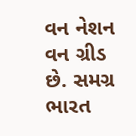વન નેશન વન ગ્રીડ છે. સમગ્ર ભારત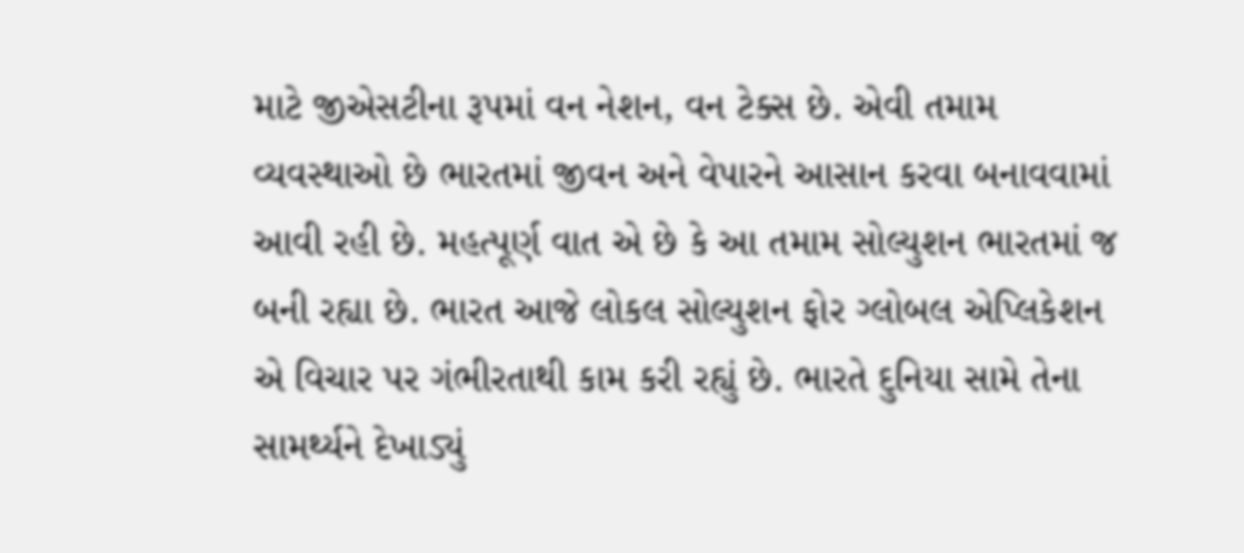માટે જીએસટીના રૂપમાં વન નેશન, વન ટેક્સ છે. એવી તમામ વ્યવસ્થાઓ છે ભારતમાં જીવન અને વેપારને આસાન કરવા બનાવવામાં આવી રહી છે. મહત્પૂર્ણ વાત એ છે કે આ તમામ સોલ્યુશન ભારતમાં જ બની રહ્યા છે. ભારત આજે લોકલ સોલ્યુશન ફોર ગ્લોબલ એપ્લિકેશન એ વિચાર પર ગંભીરતાથી કામ કરી રહ્યું છે. ભારતે દુનિયા સામે તેના સામર્થ્યને દેખાડ્યું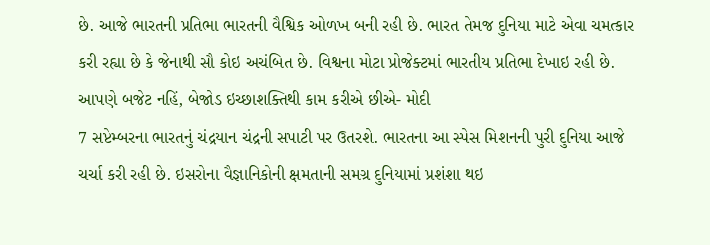છે. આજે ભારતની પ્રતિભા ભારતની વૈશ્વિક ઓળખ બની રહી છે. ભારત તેમજ દુનિયા માટે એવા ચમત્કાર કરી રહ્યા છે કે જેનાથી સૌ કોઇ અચંબિત છે. વિશ્વના મોટા પ્રોજેક્ટમાં ભારતીય પ્રતિભા દેખાઇ રહી છે.
આપણે બજેટ નહિં, બેજોડ ઇચ્છાશક્તિથી કામ કરીએ છીએ- મોદી
7 સપ્ટેમ્બરના ભારતનું ચંદ્રયાન ચંદ્રની સપાટી પર ઉતરશે. ભારતના આ સ્પેસ મિશનની પુરી દુનિયા આજે ચર્ચા કરી રહી છે. ઇસરોના વૈજ્ઞાનિકોની ક્ષમતાની સમગ્ર દુનિયામાં પ્રશંશા થઇ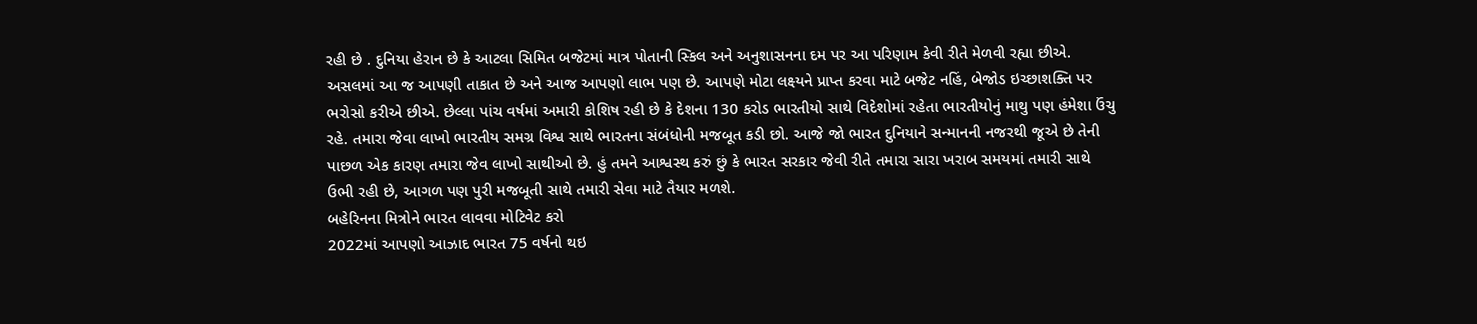રહી છે . દુનિયા હેરાન છે કે આટલા સિમિત બજેટમાં માત્ર પોતાની સ્કિલ અને અનુશાસનના દમ પર આ પરિણામ કેવી રીતે મેળવી રહ્યા છીએ. અસલમાં આ જ આપણી તાકાત છે અને આજ આપણો લાભ પણ છે. આપણે મોટા લક્ષ્યને પ્રાપ્ત કરવા માટે બજેટ નહિં, બેજોડ ઇચ્છાશક્તિ પર ભરોસો કરીએ છીએ. છેલ્લા પાંચ વર્ષમાં અમારી કોશિષ રહી છે કે દેશના 130 કરોડ ભારતીયો સાથે વિદેશોમાં રહેતા ભારતીયોનું માથુ પણ હંમેશા ઉંચુ રહે. તમારા જેવા લાખો ભારતીય સમગ્ર વિશ્વ સાથે ભારતના સંબંધોની મજબૂત કડી છો. આજે જો ભારત દુનિયાને સન્માનની નજરથી જૂએ છે તેની પાછળ એક કારણ તમારા જેવ લાખો સાથીઓ છે. હું તમને આશ્વસ્થ કરું છું કે ભારત સરકાર જેવી રીતે તમારા સારા ખરાબ સમયમાં તમારી સાથે ઉભી રહી છે, આગળ પણ પુરી મજબૂતી સાથે તમારી સેવા માટે તૈયાર મળશે.
બહેરિનના મિત્રોને ભારત લાવવા મોટિવેટ કરો
2022માં આપણો આઝાદ ભારત 75 વર્ષનો થઇ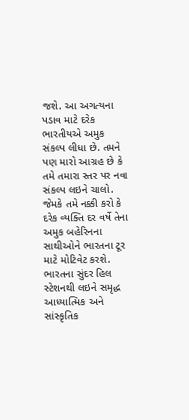જશે. આ અગત્યના પડાવ માટે દરેક ભારતીયએ અમુક સંકલ્પ લીધા છે. તમને પણ મારો આગ્રહ છે કે તમે તમારા સ્તર પર નવા સંકલ્પ લઇને ચાલો. જેમકે તમે નક્કી કરો કે દરેક વ્યક્તિ દર વર્ષે તેના અમુક બહેરિનના સાથીઓને ભારતના ટૂર માટે મોટિવેટ કરશે. ભારતના સુંદર હિલ સ્ટેશનથી લઇને સમૃદ્ધ આધ્યાત્મિક અને સાંસ્કૃતિક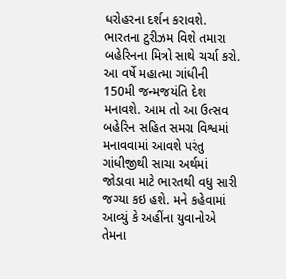ધરોહરના દર્શન કરાવશે. ભારતના ટુરીઝમ વિશે તમારા બહેરિનના મિત્રો સાથે ચર્ચા કરો. આ વર્ષે મહાત્મા ગાંધીની 150મી જન્મજયંતિ દેશ મનાવશે. આમ તો આ ઉત્સવ બહેરિન સહિત સમગ્ર વિશ્વમાં મનાવવામાં આવશે પરંતુ ગાંધીજીથી સાચા અર્થમાં જોડાવા માટે ભારતથી વધુ સારી જગ્યા કઇ હશે. મને કહેવામાં આવ્યું કે અહીંના યુવાનોએ તેમના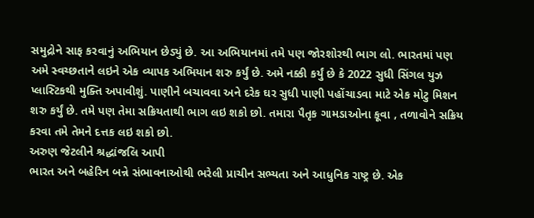સમુદ્રોને સાફ કરવાનું અભિયાન છેડ્યું છે. આ અભિયાનમાં તમે પણ જોરશોરથી ભાગ લો. ભારતમાં પણ અમે સ્વચ્છતાને લઇને એક વ્યાપક અભિયાન શરુ કર્યું છે. અમે નક્કી કર્યું છે કે 2022 સુધી સિંગલ યુઝ પ્લાસ્ટિકથી મુક્તિ અપાવીશું. પાણીને બચાવવા અને દરેક ઘર સુધી પાણી પહોંચાડવા માટે એક મોટુ મિશન શરુ કર્યું છે. તમે પણ તેમા સક્રિયતાથી ભાગ લઇ શકો છો. તમારા પૈતૃક ગામડાઓના કૂવા , તળાવોને સક્રિય કરવા તમે તેમને દત્તક લઇ શકો છો.
અરુણ જેટલીને શ્રદ્ધાંજલિ આપી
ભારત અને બહેરિન બન્ને સંભાવનાઓથી ભરેલી પ્રાચીન સભ્યતા અને આધુનિક રાષ્ટ્ર છે. એક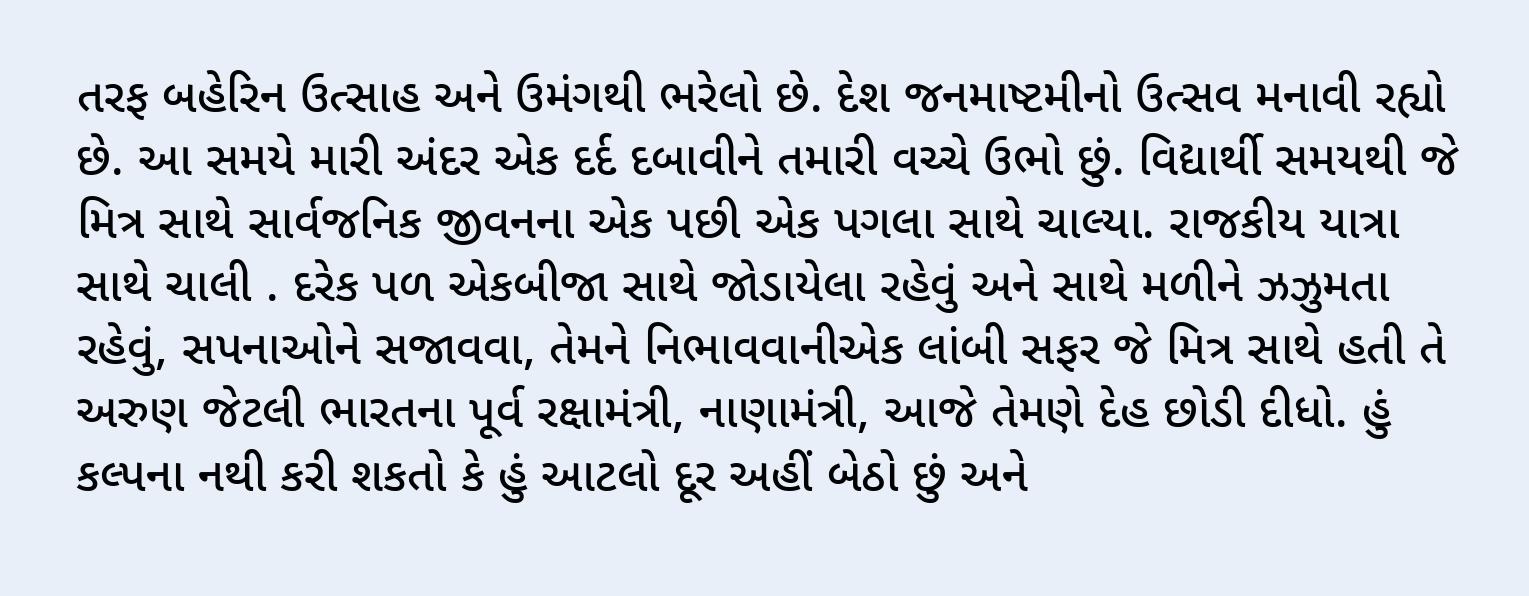તરફ બહેરિન ઉત્સાહ અને ઉમંગથી ભરેલો છે. દેશ જનમાષ્ટમીનો ઉત્સવ મનાવી રહ્યો છે. આ સમયે મારી અંદર એક દર્દ દબાવીને તમારી વચ્ચે ઉભો છું. વિદ્યાર્થી સમયથી જે મિત્ર સાથે સાર્વજનિક જીવનના એક પછી એક પગલા સાથે ચાલ્યા. રાજકીય યાત્રા સાથે ચાલી . દરેક પળ એકબીજા સાથે જોડાયેલા રહેવું અને સાથે મળીને ઝઝુમતા રહેવું, સપનાઓને સજાવવા, તેમને નિભાવવાનીએક લાંબી સફર જે મિત્ર સાથે હતી તે અરુણ જેટલી ભારતના પૂર્વ રક્ષામંત્રી, નાણામંત્રી, આજે તેમણે દેહ છોડી દીધો. હું કલ્પના નથી કરી શકતો કે હું આટલો દૂર અહીં બેઠો છું અને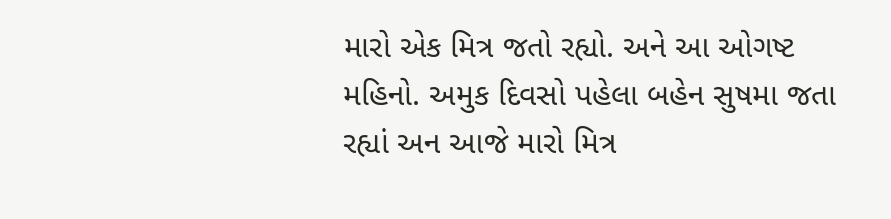મારો એક મિત્ર જતો રહ્યો. અને આ ઓગષ્ટ મહિનો. અમુક દિવસો પહેલા બહેન સુષમા જતા રહ્યાં અન આજે મારો મિત્ર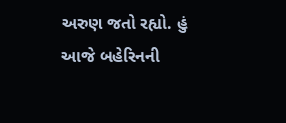અરુણ જતો રહ્યો. હું આજે બહેરિનની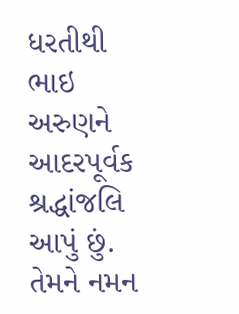ધરતીથી ભાઇ અરુણને આદરપૂર્વક શ્રદ્ધાંજલિ આપું છું. તેમને નમન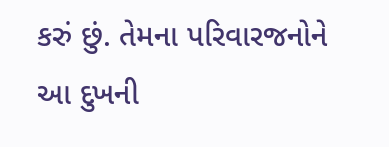કરું છું. તેમના પરિવારજનોને આ દુખની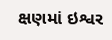ક્ષણમાં ઇશ્વર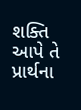શક્તિ આપે તે પ્રાર્થના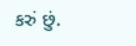કરું છું.